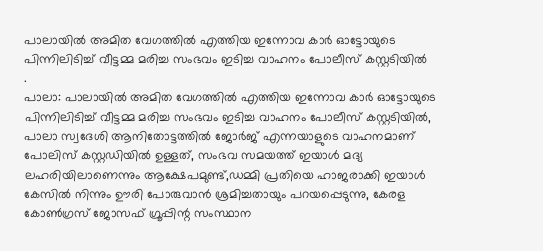പാലായിൽ അമിത വേഗത്തിൽ എത്തിയ ഇന്നോവ കാർ ഓട്ടോയുടെ പിന്നിലിടിച്ച് വീട്ടമ്മ മരിച്ച സംഭവം ഇടിച്ച വാഹനം പോലീസ് കസ്റ്റടിയിൽ
.
പാലാ: പാലായിൽ അമിത വേഗത്തിൽ എത്തിയ ഇന്നോവ കാർ ഓട്ടോയുടെ പിന്നിലിടിച്ച് വീട്ടമ്മ മരിച്ച സംഭവം ഇടിച്ച വാഹനം പോലീസ് കസ്റ്റടിയിൽ, പാലാ സ്വദേശി ആനിതോട്ടത്തിൽ ജോർജ് എന്നയാളുടെ വാഹനമാണ് പോലിസ് കസ്റ്റഡിയിൽ ഉള്ളത്, സംഭവ സമയത്ത് ഇയാൾ മദ്യ ലഹരിയിലാണെന്നും ആക്ഷേപമുണ്ട്,ഡമ്മി പ്രതിയെ ഹാജരാക്കി ഇയാൾ കേസിൽ നിന്നും ഊരി പോരുവാൻ ശ്രമിച്ചതായും പറയപ്പെടുന്നു, കേരള കോൺഗ്രസ് ജോസഫ് ഗ്രൂപ്പിന്റ സംസ്ഥാന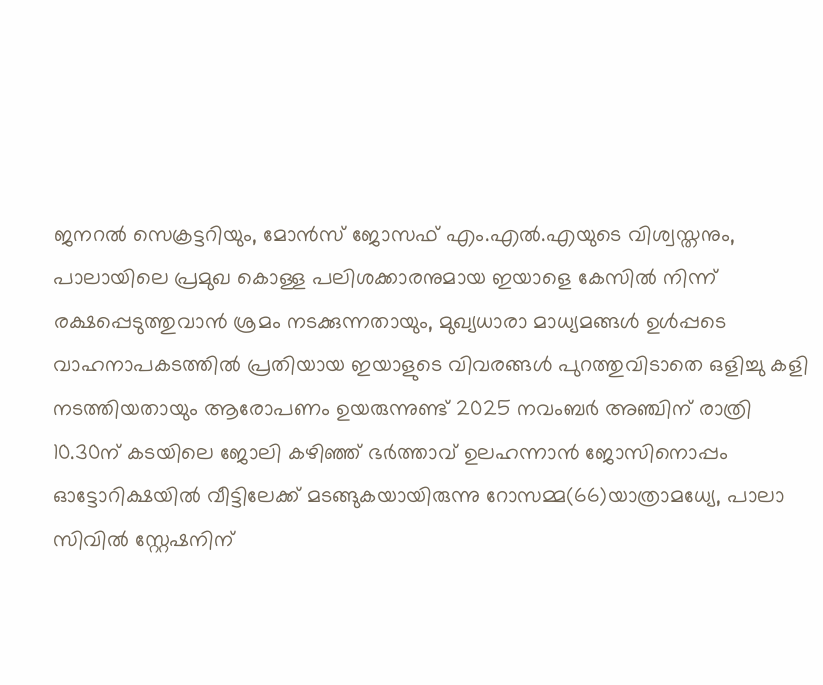ജനറൽ സെക്രട്ടറിയും, മോൻസ് ജോസഫ് എം.എൽ.എയുടെ വിശ്വസ്തനും, പാലായിലെ പ്രമുഖ കൊള്ള പലിശക്കാരനുമായ ഇയാളെ കേസിൽ നിന്ന് രക്ഷപ്പെടുത്തുവാൻ ശ്രമം നടക്കുന്നതായും, മുഖ്യധാരാ മാധ്യമങ്ങൾ ഉൾപ്പടെ വാഹനാപകടത്തിൽ പ്രതിയായ ഇയാളുടെ വിവരങ്ങൾ പുറത്തുവിടാതെ ഒളിച്ചു കളി നടത്തിയതായും ആരോപണം ഉയരുന്നുണ്ട് 2025 നവംബർ അഞ്ചിന് രാത്രി 10.30ന് കടയിലെ ജോലി കഴിഞ്ഞ് ഭർത്താവ് ഉലഹന്നാൻ ജോസിനൊപ്പം ഓട്ടോറിക്ഷയിൽ വീട്ടിലേക്ക് മടങ്ങുകയായിരുന്നു റോസമ്മ(66)യാത്രാമധ്യേ, പാലാ സിവിൽ സ്റ്റേഷനിന്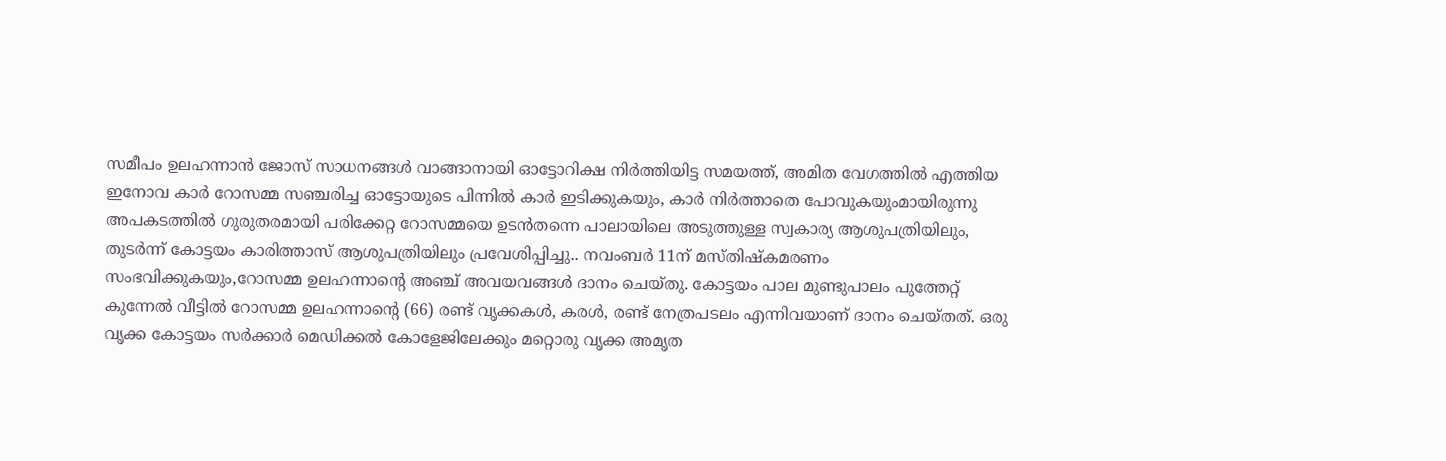സമീപം ഉലഹന്നാൻ ജോസ് സാധനങ്ങൾ വാങ്ങാനായി ഓട്ടോറിക്ഷ നിർത്തിയിട്ട സമയത്ത്, അമിത വേഗത്തിൽ എത്തിയ
ഇനോവ കാർ റോസമ്മ സഞ്ചരിച്ച ഓട്ടോയുടെ പിന്നിൽ കാർ ഇടിക്കുകയും, കാർ നിർത്താതെ പോവുകയുംമായിരുന്നു
അപകടത്തിൽ ഗുരുതരമായി പരിക്കേറ്റ റോസമ്മയെ ഉടൻതന്നെ പാലായിലെ അടുത്തുള്ള സ്വകാര്യ ആശുപത്രിയിലും, തുടർന്ന് കോട്ടയം കാരിത്താസ് ആശുപത്രിയിലും പ്രവേശിപ്പിച്ചു.. നവംബർ 11ന് മസ്തിഷ്കമരണം സംഭവിക്കുകയും,റോസമ്മ ഉലഹന്നാന്റെ അഞ്ച് അവയവങ്ങൾ ദാനം ചെയ്തു. കോട്ടയം പാല മുണ്ടുപാലം പുത്തേറ്റ് കുന്നേൽ വീട്ടിൽ റോസമ്മ ഉലഹന്നാന്റെ (66) രണ്ട് വൃക്കകൾ, കരൾ, രണ്ട് നേത്രപടലം എന്നിവയാണ് ദാനം ചെയ്തത്. ഒരു വൃക്ക കോട്ടയം സർക്കാർ മെഡിക്കൽ കോളേജിലേക്കും മറ്റൊരു വൃക്ക അമൃത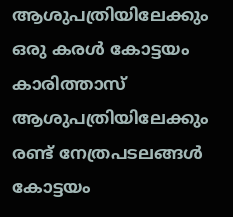ആശുപത്രിയിലേക്കും ഒരു കരൾ കോട്ടയം കാരിത്താസ് ആശുപത്രിയിലേക്കും രണ്ട് നേത്രപടലങ്ങൾ കോട്ടയം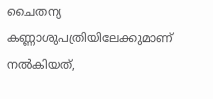ചൈതന്യ കണ്ണാശുപത്രിയിലേക്കുമാണ് നൽകിയത്,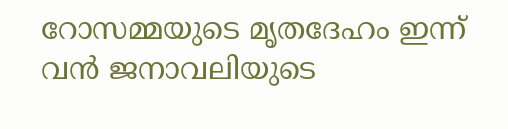റോസമ്മയുടെ മൃതദേഹം ഇന്ന് വൻ ജനാവലിയുടെ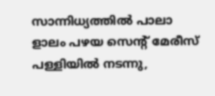സാന്നിധ്യത്തിൽ പാലാ ളാലം പഴയ സെന്റ് മേരീസ് പള്ളിയിൽ നടന്നു,